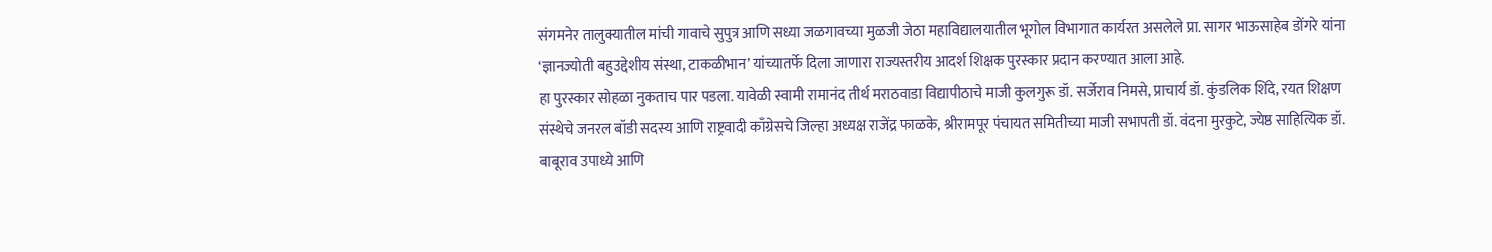संगमनेर तालुक्यातील मांची गावाचे सुपुत्र आणि सध्या जळगावच्या मुळजी जेठा महाविद्यालयातील भूगोल विभागात कार्यरत असलेले प्रा. सागर भाऊसाहेब डोंगरे यांना ‘ज्ञानज्योती बहुउद्देशीय संस्था, टाकळीभान’ यांच्यातर्फे दिला जाणारा राज्यस्तरीय आदर्श शिक्षक पुरस्कार प्रदान करण्यात आला आहे.
हा पुरस्कार सोहळा नुकताच पार पडला. यावेळी स्वामी रामानंद तीर्थ मराठवाडा विद्यापीठाचे माजी कुलगुरू डॉ. सर्जेराव निमसे, प्राचार्य डॉ. कुंडलिक शिंदे, रयत शिक्षण संस्थेचे जनरल बॉडी सदस्य आणि राष्ट्रवादी काँग्रेसचे जिल्हा अध्यक्ष राजेंद्र फाळके, श्रीरामपूर पंचायत समितीच्या माजी सभापती डॉ. वंदना मुरकुटे, ज्येष्ठ साहित्यिक डॉ. बाबूराव उपाध्ये आणि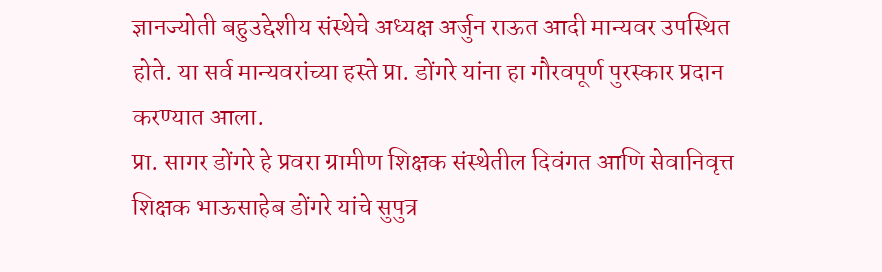ज्ञानज्योती बहुउद्देशीय संस्थेचे अध्यक्ष अर्जुन राऊत आदी मान्यवर उपस्थित होते. या सर्व मान्यवरांच्या हस्ते प्रा. डोंगरे यांना हा गौरवपूर्ण पुरस्कार प्रदान करण्यात आला.
प्रा. सागर डोंगरे हे प्रवरा ग्रामीण शिक्षक संस्थेतील दिवंगत आणि सेवानिवृत्त शिक्षक भाऊसाहेब डोंगरे यांचे सुपुत्र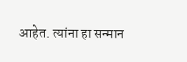आहेत. त्यांना हा सन्मान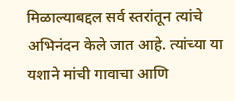मिळाल्याबद्दल सर्व स्तरांतून त्यांचे अभिनंदन केले जात आहे. त्यांच्या या यशाने मांची गावाचा आणि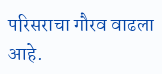परिसराचा गौरव वाढला आहे.